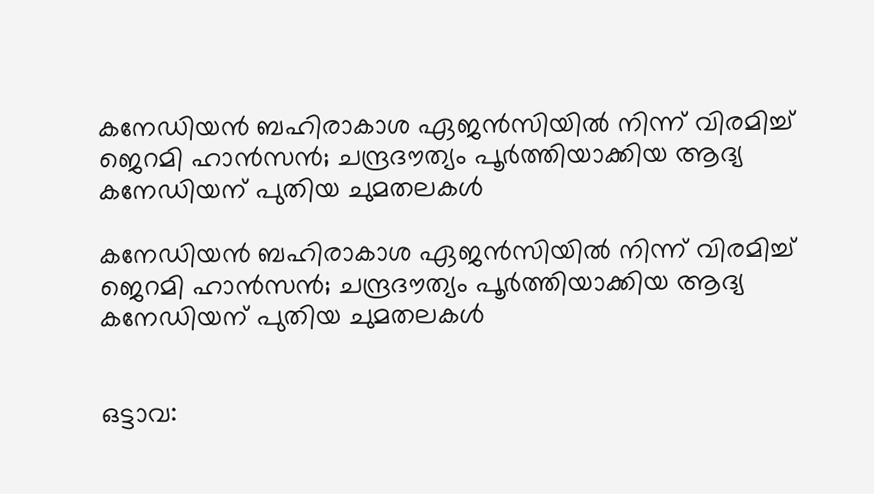കനേഡിയന്‍ ബഹിരാകാശ ഏജന്‍സിയില്‍ നിന്ന് വിരമിച്ച് ജെറമി ഹാന്‍സന്‍; ചന്ദ്രദൗത്യം പൂര്‍ത്തിയാക്കിയ ആദ്യ കനേഡിയന് പുതിയ ചുമതലകള്‍

കനേഡിയന്‍ ബഹിരാകാശ ഏജന്‍സിയില്‍ നിന്ന് വിരമിച്ച് ജെറമി ഹാന്‍സന്‍; ചന്ദ്രദൗത്യം പൂര്‍ത്തിയാക്കിയ ആദ്യ കനേഡിയന് പുതിയ ചുമതലകള്‍


ഒട്ടാവ: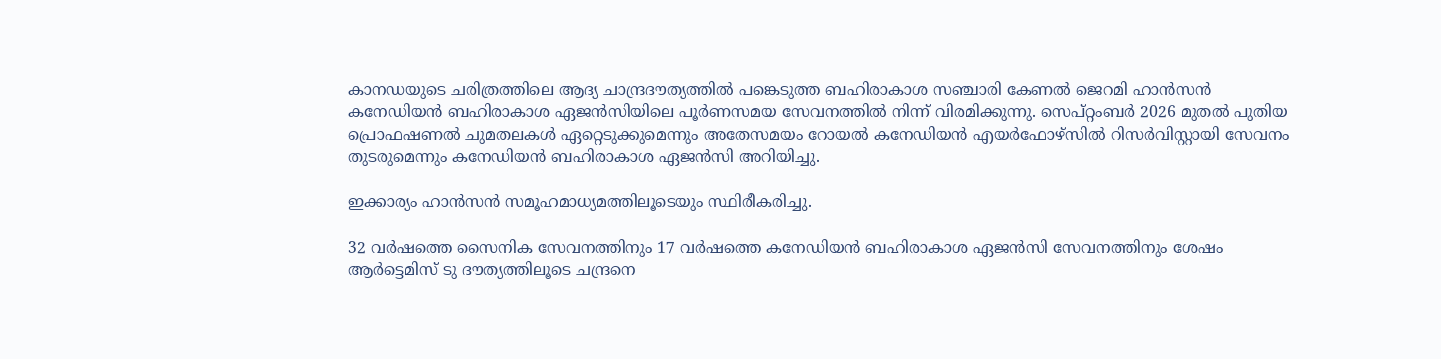കാനഡയുടെ ചരിത്രത്തിലെ ആദ്യ ചാന്ദ്രദൗത്യത്തില്‍ പങ്കെടുത്ത ബഹിരാകാശ സഞ്ചാരി കേണല്‍ ജെറമി ഹാന്‍സന്‍ കനേഡിയന്‍ ബഹിരാകാശ ഏജന്‍സിയിലെ പൂര്‍ണസമയ സേവനത്തില്‍ നിന്ന് വിരമിക്കുന്നു. സെപ്റ്റംബര്‍ 2026 മുതല്‍ പുതിയ പ്രൊഫഷണല്‍ ചുമതലകള്‍ ഏറ്റെടുക്കുമെന്നും അതേസമയം റോയല്‍ കനേഡിയന്‍ എയര്‍ഫോഴ്‌സില്‍ റിസര്‍വിസ്റ്റായി സേവനം തുടരുമെന്നും കനേഡിയന്‍ ബഹിരാകാശ ഏജന്‍സി അറിയിച്ചു.

ഇക്കാര്യം ഹാന്‍സന്‍ സമൂഹമാധ്യമത്തിലൂടെയും സ്ഥിരീകരിച്ചു.

32 വര്‍ഷത്തെ സൈനിക സേവനത്തിനും 17 വര്‍ഷത്തെ കനേഡിയന്‍ ബഹിരാകാശ ഏജന്‍സി സേവനത്തിനും ശേഷം ആര്‍ട്ടെമിസ് ടു ദൗത്യത്തിലൂടെ ചന്ദ്രനെ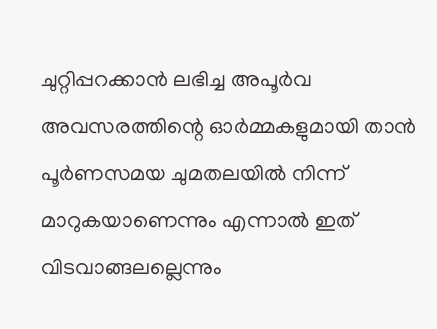ചുറ്റിപ്പറക്കാന്‍ ലഭിച്ച അപൂര്‍വ അവസരത്തിന്റെ ഓര്‍മ്മകളുമായി താന്‍ പൂര്‍ണസമയ ചുമതലയില്‍ നിന്ന് മാറുകയാണെന്നും എന്നാല്‍ ഇത് വിടവാങ്ങലല്ലെന്നും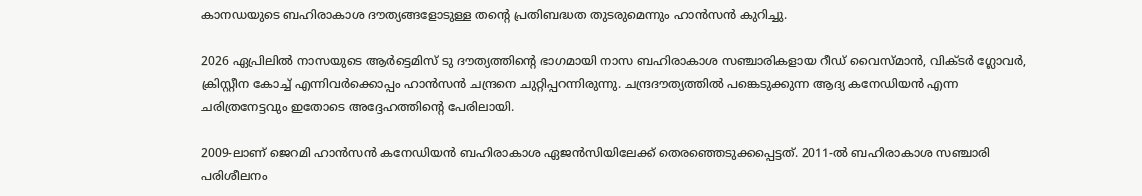കാനഡയുടെ ബഹിരാകാശ ദൗത്യങ്ങളോടുള്ള തന്റെ പ്രതിബദ്ധത തുടരുമെന്നും ഹാന്‍സന്‍ കുറിച്ചു.

2026 ഏപ്രിലില്‍ നാസയുടെ ആര്‍ട്ടെമിസ് ടു ദൗത്യത്തിന്റെ ഭാഗമായി നാസ ബഹിരാകാശ സഞ്ചാരികളായ റീഡ് വൈസ്മാന്‍, വിക്ടര്‍ ഗ്ലോവര്‍, ക്രിസ്റ്റീന കോച്ച് എന്നിവര്‍ക്കൊപ്പം ഹാന്‍സന്‍ ചന്ദ്രനെ ചുറ്റിപ്പറന്നിരുന്നു. ചന്ദ്രദൗത്യത്തില്‍ പങ്കെടുക്കുന്ന ആദ്യ കനേഡിയന്‍ എന്ന ചരിത്രനേട്ടവും ഇതോടെ അദ്ദേഹത്തിന്റെ പേരിലായി.

2009-ലാണ് ജെറമി ഹാന്‍സന്‍ കനേഡിയന്‍ ബഹിരാകാശ ഏജന്‍സിയിലേക്ക് തെരഞ്ഞെടുക്കപ്പെട്ടത്. 2011-ല്‍ ബഹിരാകാശ സഞ്ചാരി പരിശീലനം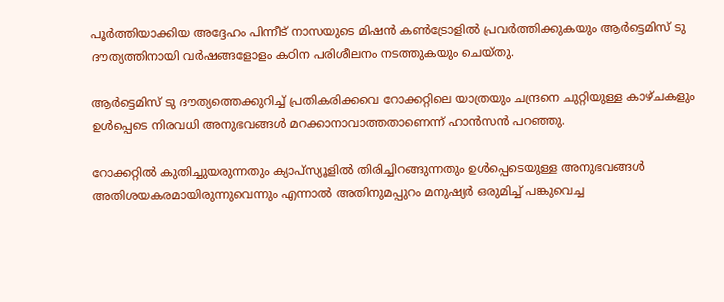പൂര്‍ത്തിയാക്കിയ അദ്ദേഹം പിന്നീട് നാസയുടെ മിഷന്‍ കണ്‍ട്രോളില്‍ പ്രവര്‍ത്തിക്കുകയും ആര്‍ട്ടെമിസ് ടു ദൗത്യത്തിനായി വര്‍ഷങ്ങളോളം കഠിന പരിശീലനം നടത്തുകയും ചെയ്തു.

ആര്‍ട്ടെമിസ് ടു ദൗത്യത്തെക്കുറിച്ച് പ്രതികരിക്കവെ റോക്കറ്റിലെ യാത്രയും ചന്ദ്രനെ ചുറ്റിയുള്ള കാഴ്ചകളും ഉള്‍പ്പെടെ നിരവധി അനുഭവങ്ങള്‍ മറക്കാനാവാത്തതാണെന്ന് ഹാന്‍സന്‍ പറഞ്ഞു.

റോക്കറ്റില്‍ കുതിച്ചുയരുന്നതും ക്യാപ്‌സ്യൂളില്‍ തിരിച്ചിറങ്ങുന്നതും ഉള്‍പ്പെടെയുള്ള അനുഭവങ്ങള്‍ അതിശയകരമായിരുന്നുവെന്നും എന്നാല്‍ അതിനുമപ്പുറം മനുഷ്യര്‍ ഒരുമിച്ച് പങ്കുവെച്ച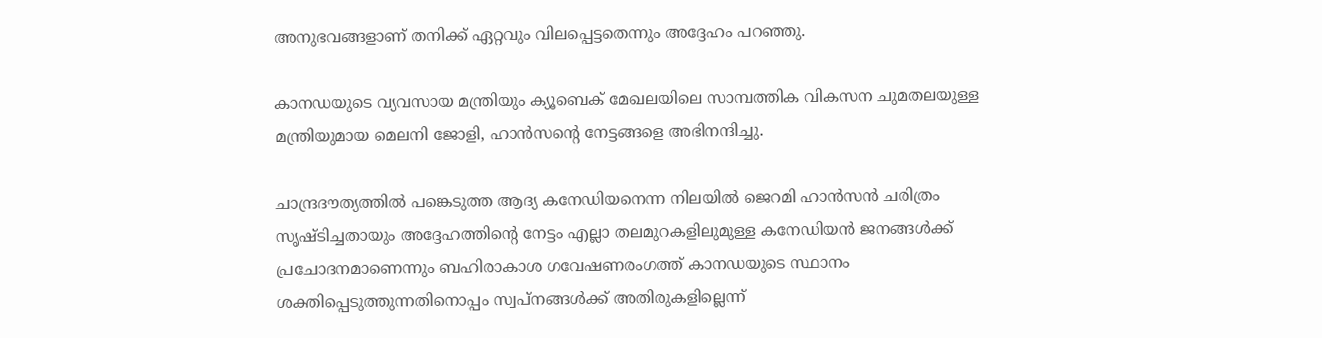അനുഭവങ്ങളാണ് തനിക്ക് ഏറ്റവും വിലപ്പെട്ടതെന്നും അദ്ദേഹം പറഞ്ഞു.

കാനഡയുടെ വ്യവസായ മന്ത്രിയും ക്യൂബെക് മേഖലയിലെ സാമ്പത്തിക വികസന ചുമതലയുള്ള മന്ത്രിയുമായ മെലനി ജോളി, ഹാന്‍സന്റെ നേട്ടങ്ങളെ അഭിനന്ദിച്ചു.

ചാന്ദ്രദൗത്യത്തില്‍ പങ്കെടുത്ത ആദ്യ കനേഡിയനെന്ന നിലയില്‍ ജെറമി ഹാന്‍സന്‍ ചരിത്രം സൃഷ്ടിച്ചതായും അദ്ദേഹത്തിന്റെ നേട്ടം എല്ലാ തലമുറകളിലുമുള്ള കനേഡിയന്‍ ജനങ്ങള്‍ക്ക് പ്രചോദനമാണെന്നും ബഹിരാകാശ ഗവേഷണരംഗത്ത് കാനഡയുടെ സ്ഥാനം ശക്തിപ്പെടുത്തുന്നതിനൊപ്പം സ്വപ്‌നങ്ങള്‍ക്ക് അതിരുകളില്ലെന്ന്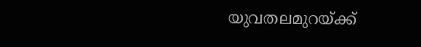യുവതലമുറയ്ക്ക്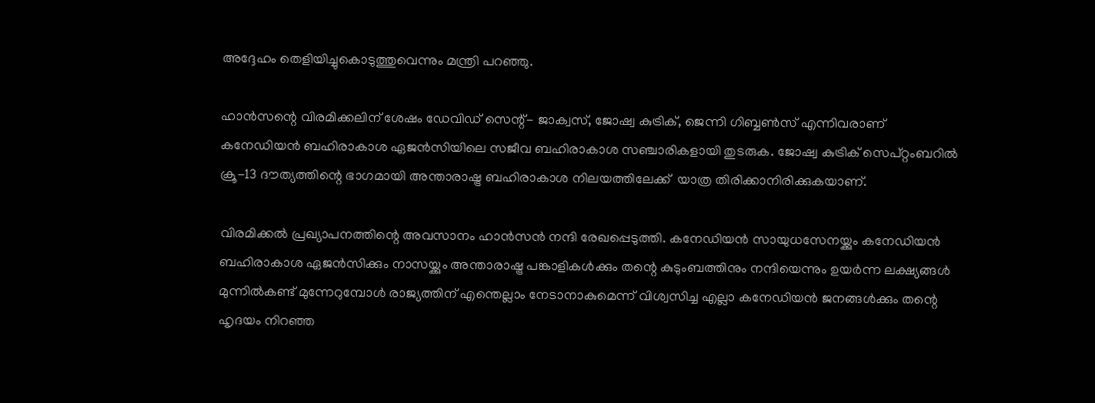അദ്ദേഹം തെളിയിച്ചുകൊടുത്തുവെന്നും മന്ത്രി പറഞ്ഞു.

ഹാന്‍സന്റെ വിരമിക്കലിന് ശേഷം ഡേവിഡ് സെന്റ്- ജാക്വസ്, ജോഷ്വ കുട്രിക്, ജെന്നി ഗിബ്ബണ്‍സ് എന്നിവരാണ് കനേഡിയന്‍ ബഹിരാകാശ ഏജന്‍സിയിലെ സജീവ ബഹിരാകാശ സഞ്ചാരികളായി തുടരുക. ജോഷ്വ കുട്രിക് സെപ്റ്റംബറില്‍ ക്രൂ-13 ദൗത്യത്തിന്റെ ഭാഗമായി അന്താരാഷ്ട്ര ബഹിരാകാശ നിലയത്തിലേക്ക്  യാത്ര തിരിക്കാനിരിക്കുകയാണ്.

വിരമിക്കല്‍ പ്രഖ്യാപനത്തിന്റെ അവസാനം ഹാന്‍സന്‍ നന്ദി രേഖപ്പെടുത്തി. കനേഡിയന്‍ സായുധസേനയ്ക്കും കനേഡിയന്‍ ബഹിരാകാശ ഏജന്‍സിക്കും നാസയ്ക്കും അന്താരാഷ്ട്ര പങ്കാളികള്‍ക്കും തന്റെ കുടുംബത്തിനും നന്ദിയെന്നും ഉയര്‍ന്ന ലക്ഷ്യങ്ങള്‍ മുന്നില്‍കണ്ട് മുന്നേറുമ്പോള്‍ രാജ്യത്തിന് എന്തെല്ലാം നേടാനാകുമെന്ന് വിശ്വസിച്ച എല്ലാ കനേഡിയന്‍ ജനങ്ങള്‍ക്കും തന്റെ ഹൃദയം നിറഞ്ഞ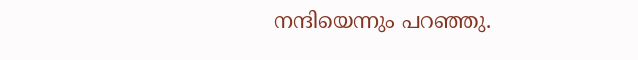നന്ദിയെന്നും പറഞ്ഞു.